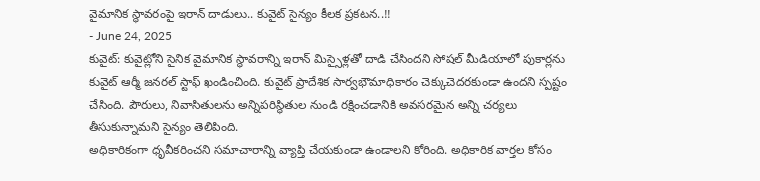వైమానిక స్థావరంపై ఇరాన్ దాడులు.. కువైట్ సైన్యం కీలక ప్రకటన..!!
- June 24, 2025
కువైట్: కువైట్లోని సైనిక వైమానిక స్థావరాన్ని ఇరాన్ మిస్సైళ్లతో దాడి చేసిందని సోషల్ మీడియాలో పుకార్లను కువైట్ ఆర్మీ జనరల్ స్టాఫ్ ఖండించింది. కువైట్ ప్రాదేశిక సార్వభౌమాధికారం చెక్కుచెదరకుండా ఉందని స్పష్టం చేసింది. పౌరులు, నివాసితులను అన్నిపరిస్థితుల నుండి రక్షించడానికి అవసరమైన అన్ని చర్యలు తీసుకున్నామని సైన్యం తెలిపింది.
అధికారికంగా ధృవీకరించని సమాచారాన్ని వ్యాప్తి చేయకుండా ఉండాలని కోరింది. అధికారిక వార్తల కోసం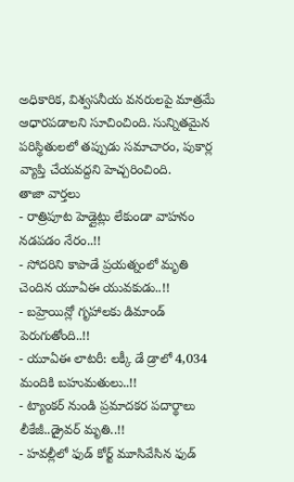అధికారిక, విశ్వసనీయ వనరులపై మాత్రమే ఆధారపడాలని సూచించింది. సున్నితమైన పరిస్థితులలో తప్పుడు సమాచారం, పుకార్ల వ్యాప్తి చేయవద్దని హెచ్చరించింది.
తాజా వార్తలు
- రాత్రిపూట హెడ్లైట్లు లేకుండా వాహనం నడపడం నేరం..!!
- సోదరిని కాపాడే ప్రయత్నంలో మృతి చెందిన యూఏఈ యువకుడు..!!
- బహ్రెయిన్లో గృహాలకు డిమాండ్ పెరుగుతోంది..!!
- యూఏఈ లాటరీ: లక్కీ డే డ్రాలో 4,034 మందికి బహుమతులు..!!
- ట్యాంకర్ నుండి ప్రమాదకర పదార్థాలు లీకేజీ..డ్రైవర్ మృతి..!!
- హవల్లీలో ఫుడ్ కోర్ట్ మూసివేసిన ఫుడ్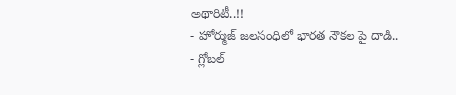అథారిటీ..!!
- హోర్ముజ్ జలసంధిలో భారత నౌకల పై దాడి..
- గ్లోబల్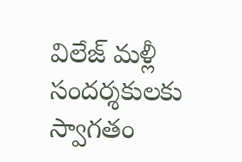విలేజ్ మళ్లీ సందర్శకులకు స్వాగతం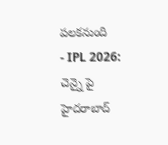పలకనుంది
- IPL 2026: చెన్నై పై హైదరాబాద్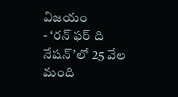విజయం
- ‘రన్ ఫర్ ది నేషన్’లో 25 వేల మంది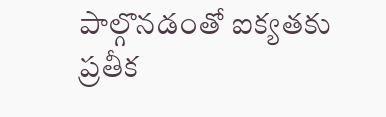పాల్గొనడంతో ఐక్యతకు ప్రతీక